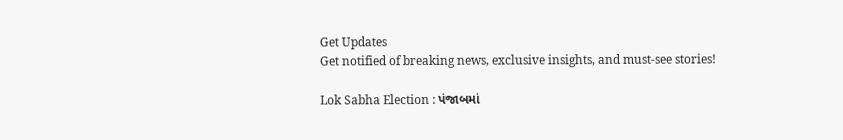Get Updates
Get notified of breaking news, exclusive insights, and must-see stories!

Lok Sabha Election : પંજાબમાં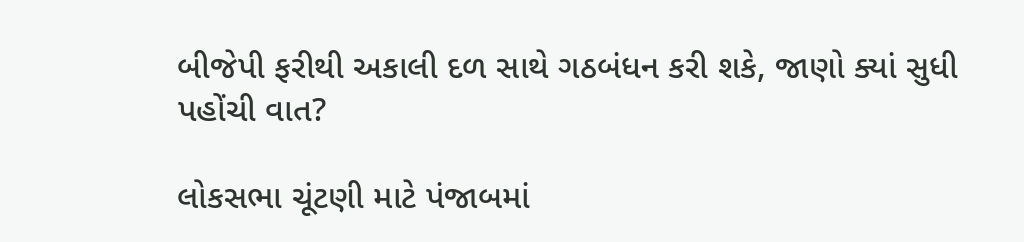બીજેપી ફરીથી અકાલી દળ સાથે ગઠબંધન કરી શકે, જાણો ક્યાં સુધી પહોંચી વાત?

લોકસભા ચૂંટણી માટે પંજાબમાં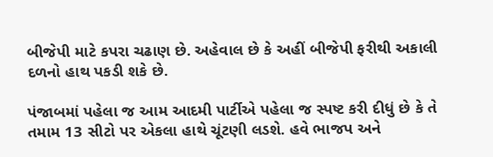બીજેપી માટે કપરા ચઢાણ છે. અહેવાલ છે કે અહીં બીજેપી ફરીથી અકાલી દળનો હાથ પકડી શકે છે.

પંજાબમાં પહેલા જ આમ આદમી પાર્ટીએ પહેલા જ સ્પષ્ટ કરી દીધું છે કે તે તમામ 13 સીટો પર એકલા હાથે ચૂંટણી લડશે. હવે ભાજપ અને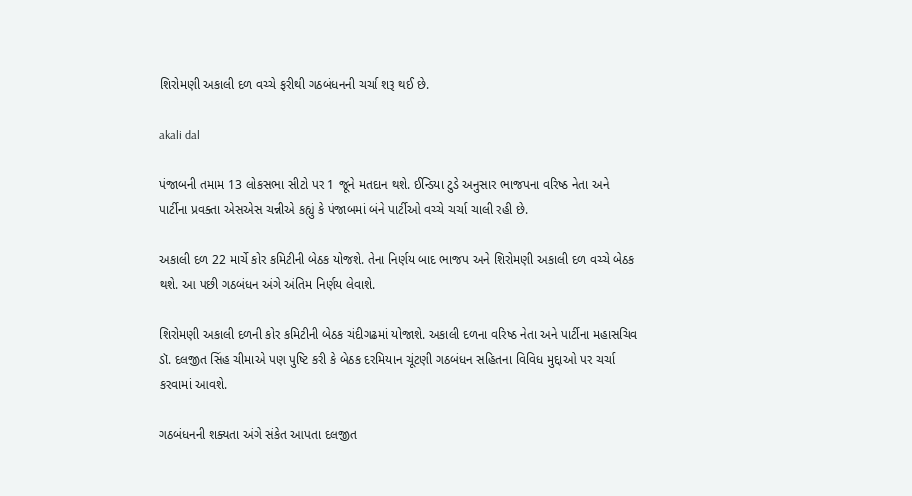શિરોમણી અકાલી દળ વચ્ચે ફરીથી ગઠબંધનની ચર્ચા શરૂ થઈ છે.

akali dal

પંજાબની તમામ 13 લોકસભા સીટો પર 1 જૂને મતદાન થશે. ઈન્ડિયા ટુડે અનુસાર ભાજપના વરિષ્ઠ નેતા અને પાર્ટીના પ્રવક્તા એસએસ ચન્નીએ કહ્યું કે પંજાબમાં બંને પાર્ટીઓ વચ્ચે ચર્ચા ચાલી રહી છે.

અકાલી દળ 22 માર્ચે કોર કમિટીની બેઠક યોજશે. તેના નિર્ણય બાદ ભાજપ અને શિરોમણી અકાલી દળ વચ્ચે બેઠક થશે. આ પછી ગઠબંધન અંગે અંતિમ નિર્ણય લેવાશે.

શિરોમણી અકાલી દળની કોર કમિટીની બેઠક ચંદીગઢમાં યોજાશે. અકાલી દળના વરિષ્ઠ નેતા અને પાર્ટીના મહાસચિવ ડૉ. દલજીત સિંહ ચીમાએ પણ પુષ્ટિ કરી કે બેઠક દરમિયાન ચૂંટણી ગઠબંધન સહિતના વિવિધ મુદ્દાઓ પર ચર્ચા કરવામાં આવશે.

ગઠબંધનની શક્યતા અંગે સંકેત આપતા દલજીત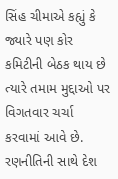સિંહ ચીમાએ કહ્યું કે જ્યારે પણ કોર કમિટીની બેઠક થાય છે ત્યારે તમામ મુદ્દાઓ પર વિગતવાર ચર્ચા કરવામાં આવે છે. રણનીતિની સાથે દેશ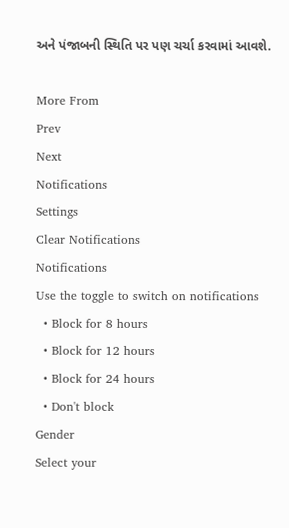અને પંજાબની સ્થિતિ પર પણ ચર્ચા કરવામાં આવશે.

More From
Prev
Next
Notifications
Settings
Clear Notifications
Notifications
Use the toggle to switch on notifications
  • Block for 8 hours
  • Block for 12 hours
  • Block for 24 hours
  • Don't block
Gender
Select your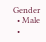Gender
  • Male
  •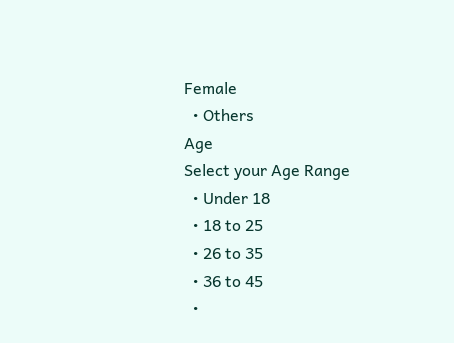Female
  • Others
Age
Select your Age Range
  • Under 18
  • 18 to 25
  • 26 to 35
  • 36 to 45
  •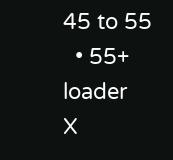45 to 55
  • 55+
loader
X